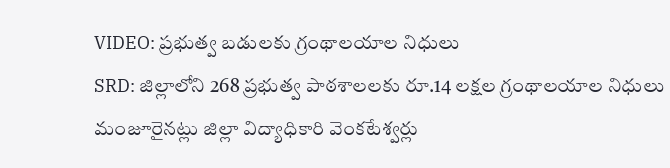VIDEO: ప్రభుత్వ బడులకు గ్రంథాలయాల నిధులు
SRD: జిల్లాలోని 268 ప్రభుత్వ పాఠశాలలకు రూ.14 లక్షల గ్రంథాలయాల నిధులు మంజూరైనట్లు జిల్లా విద్యాధికారి వెంకటేశ్వర్లు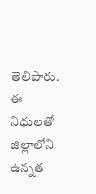తెలిపారు. ఈ నిధులతో జిల్లాలోని ఉన్నత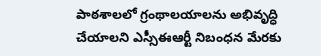పాఠశాలలో గ్రంథాలయాలను అభివృద్ధి చేయాలని ఎస్సీఈఆర్టీ నిబంధన మేరకు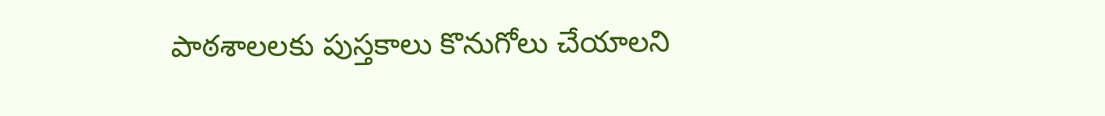పాఠశాలలకు పుస్తకాలు కొనుగోలు చేయాలని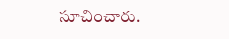సూచించారు.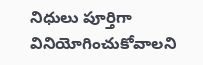నిధులు పూర్తిగా వినియోగించుకోవాలని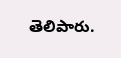తెలిపారు.